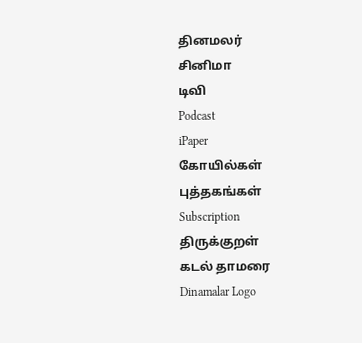தினமலர்
சினிமா
டிவி
Podcast
iPaper
கோயில்கள்
புத்தகங்கள்
Subscription
திருக்குறள்
கடல் தாமரை
Dinamalar Logo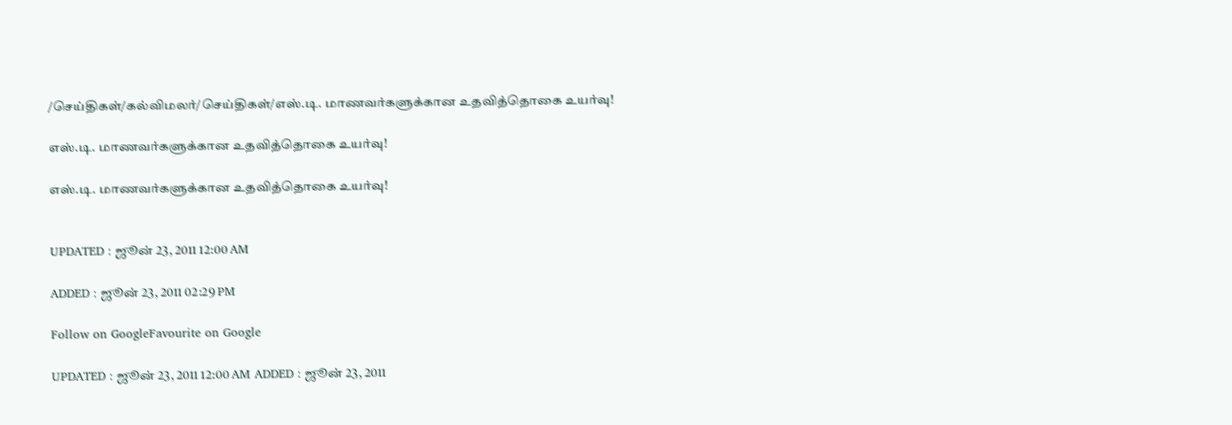/செய்திகள்/கல்விமலர்/செய்திகள்/எஸ்.டி. மாணவர்களுக்கான உதவித்தொகை உயர்வு!

எஸ்.டி. மாணவர்களுக்கான உதவித்தொகை உயர்வு!

எஸ்.டி. மாணவர்களுக்கான உதவித்தொகை உயர்வு!


UPDATED : ஜூன் 23, 2011 12:00 AM

ADDED : ஜூன் 23, 2011 02:29 PM

Follow on GoogleFavourite on Google

UPDATED : ஜூன் 23, 2011 12:00 AM ADDED : ஜூன் 23, 2011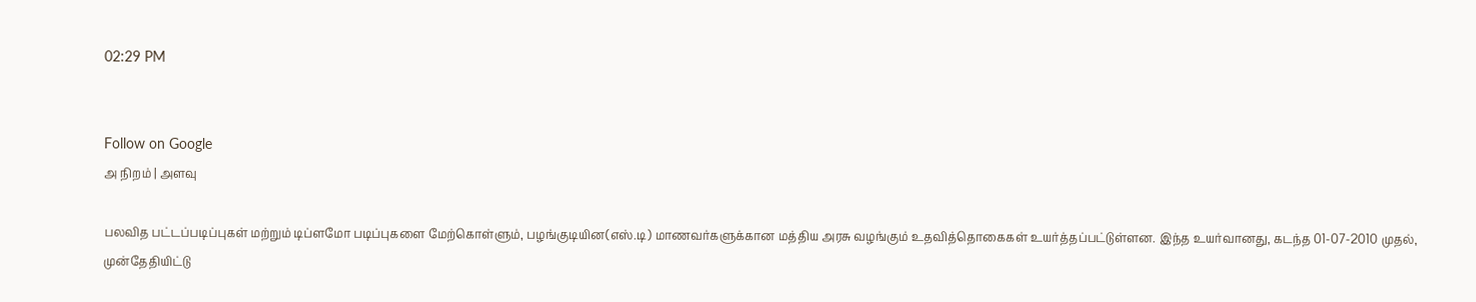02:29 PM


Follow on Google
அ நிறம் | அளவு

பலவித பட்டப்படிப்புகள் மற்றும் டிப்ளமோ படிப்புகளை மேற்கொள்ளும், பழங்குடியின(எஸ்.டி) மாணவர்களுக்கான மத்திய அரசு வழங்கும் உதவித்தொகைகள் உயர்த்தப்பட்டுள்ளன. இந்த உயர்வானது, கடந்த 01-07-2010 முதல், முன்தேதியிட்டு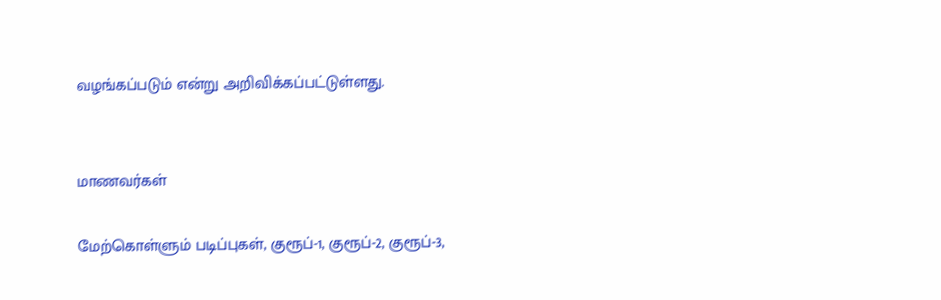வழங்கப்படும் என்று அறிவிக்கப்பட்டுள்ளது.


மாணவர்கள்

மேற்கொள்ளும் படிப்புகள், குரூப்-1, குரூப்-2, குரூப்-3,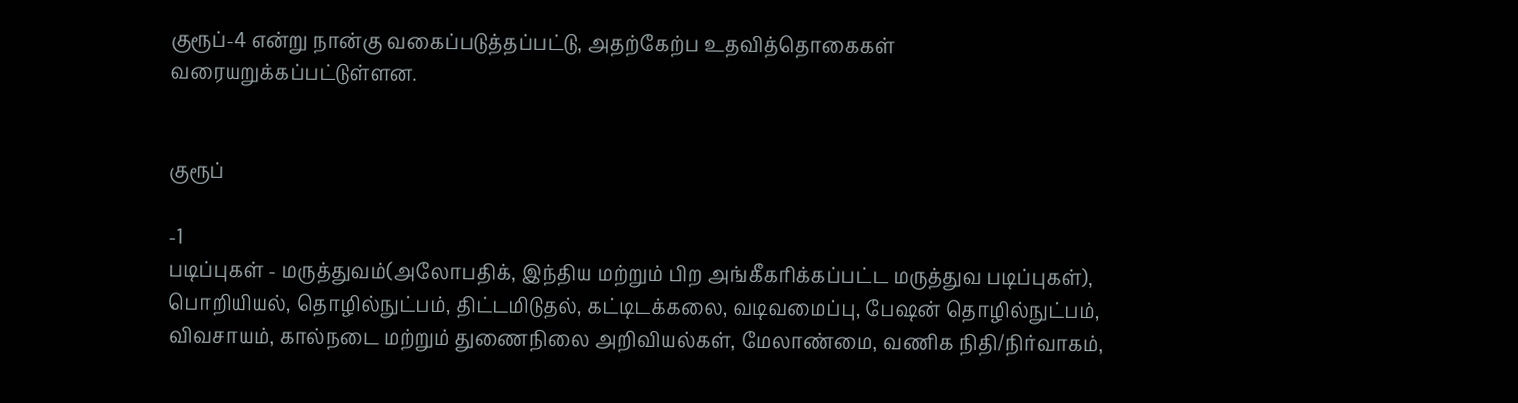குரூப்-4 என்று நான்கு வகைப்படுத்தப்பட்டு, அதற்கேற்ப உதவித்தொகைகள் வரையறுக்கப்பட்டுள்ளன.


குரூப்

-1
படிப்புகள் - மருத்துவம்(அலோபதிக், இந்திய மற்றும் பிற அங்கீகரிக்கப்பட்ட மருத்துவ படிப்புகள்), பொறியியல், தொழில்நுட்பம், திட்டமிடுதல், கட்டிடக்கலை, வடிவமைப்பு, பேஷன் தொழில்நுட்பம், விவசாயம், கால்நடை மற்றும் துணைநிலை அறிவியல்கள், மேலாண்மை, வணிக நிதி/நிர்வாகம்,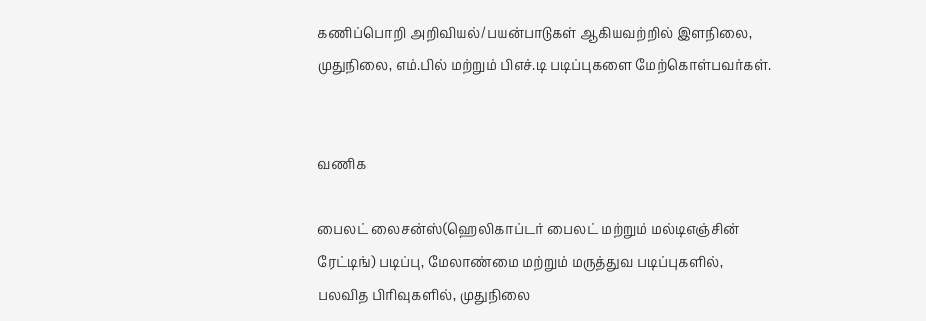கணிப்பொறி அறிவியல்/பயன்பாடுகள் ஆகியவற்றில் இளநிலை, முதுநிலை, எம்.பில் மற்றும் பிஎச்.டி படிப்புகளை மேற்கொள்பவர்கள்.


வணிக

பைலட் லைசன்ஸ்(ஹெலிகாப்டர் பைலட் மற்றும் மல்டிஎஞ்சின் ரேட்டிங்) படிப்பு, மேலாண்மை மற்றும் மருத்துவ படிப்புகளில், பலவித பிரிவுகளில், முதுநிலை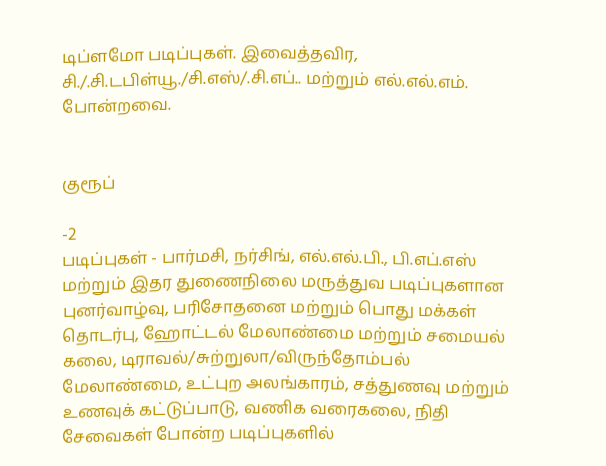டிப்ளமோ படிப்புகள். இவைத்தவிர, சி./.சி.டபிள்யூ./சி.எஸ்/.சி.எப்.. மற்றும் எல்.எல்.எம். போன்றவை.


குரூப்

-2
படிப்புகள் - பார்மசி, நர்சிங், எல்.எல்.பி., பி.எப்.எஸ் மற்றும் இதர துணைநிலை மருத்துவ படிப்புகளான புனர்வாழ்வு, பரிசோதனை மற்றும் பொது மக்கள் தொடர்பு, ஹோட்டல் மேலாண்மை மற்றும் சமையல் கலை, டிராவல்/சுற்றுலா/விருந்தோம்பல் மேலாண்மை, உட்புற அலங்காரம், சத்துணவு மற்றும் உணவுக் கட்டுப்பாடு, வணிக வரைகலை, நிதி சேவைகள் போன்ற படிப்புகளில்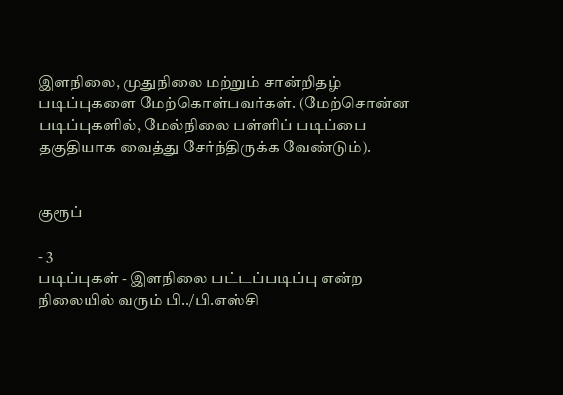இளநிலை, முதுநிலை மற்றும் சான்றிதழ் படிப்புகளை மேற்கொள்பவர்கள். (மேற்சொன்ன படிப்புகளில், மேல்நிலை பள்ளிப் படிப்பை தகுதியாக வைத்து சேர்ந்திருக்க வேண்டும்).


குரூப்

- 3
படிப்புகள் - இளநிலை பட்டப்படிப்பு என்ற நிலையில் வரும் பி../பி.எஸ்சி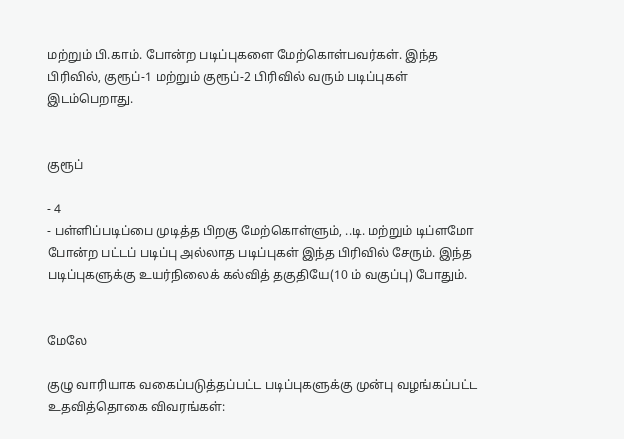மற்றும் பி.காம். போன்ற படிப்புகளை மேற்கொள்பவர்கள். இந்த பிரிவில், குரூப்-1 மற்றும் குரூப்-2 பிரிவில் வரும் படிப்புகள் இடம்பெறாது.


குரூப்

- 4
- பள்ளிப்படிப்பை முடித்த பிறகு மேற்கொள்ளும், ..டி. மற்றும் டிப்ளமோ போன்ற பட்டப் படிப்பு அல்லாத படிப்புகள் இந்த பிரிவில் சேரும். இந்த படிப்புகளுக்கு உயர்நிலைக் கல்வித் தகுதியே(10 ம் வகுப்பு) போதும்.


மேலே

குழு வாரியாக வகைப்படுத்தப்பட்ட படிப்புகளுக்கு முன்பு வழங்கப்பட்ட உதவித்தொகை விவரங்கள்: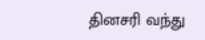தினசரி வந்து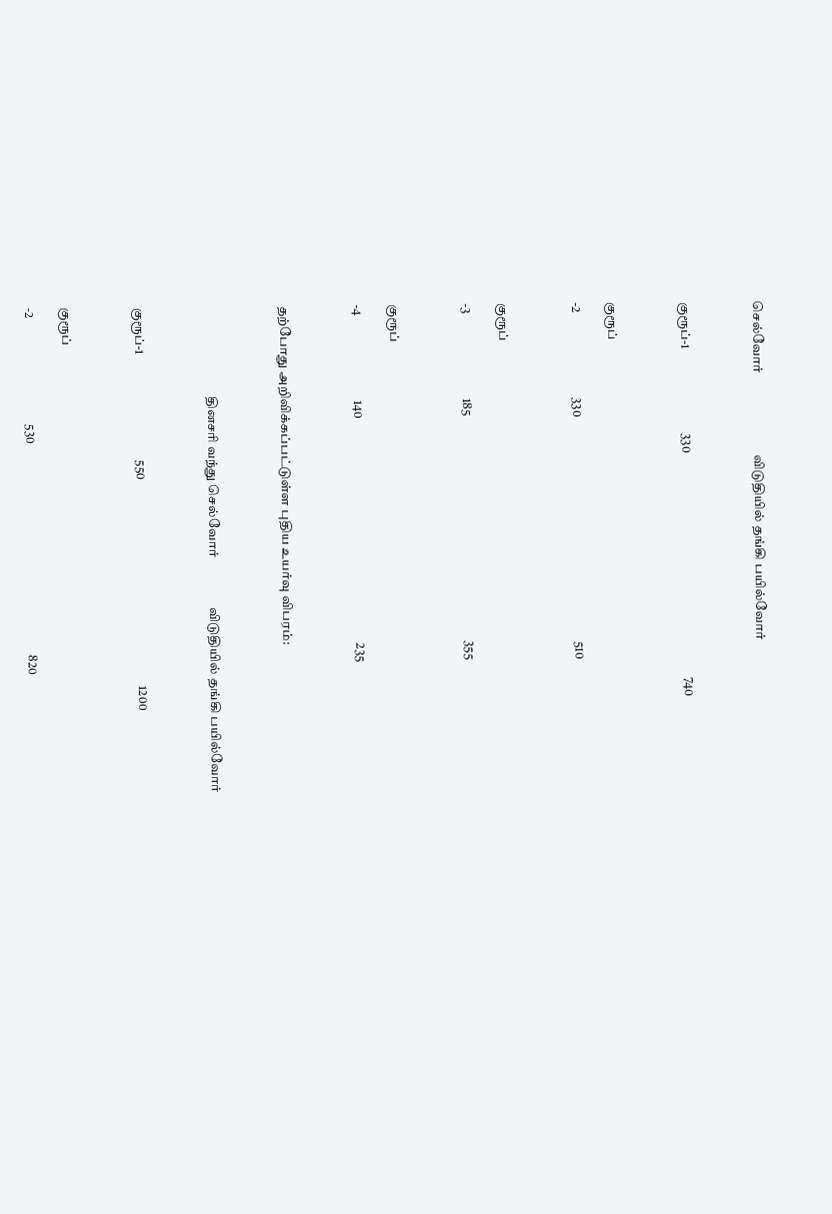செல்வோர்                          விடுதியில் தங்கி பயில்வோர்



குரூப்-1                                330                                                                                     740



குரூப்

-2                                330                                                                                     510



குரூப்

-3                                185                                                                                     355



குரூப்

-4                                140                                                                                     235



தற்போது அறிவிக்கப்பட்டுள்ள புதிய உயர்வு விபரம்:



                                  தினசரி வந்து செல்வோர்                விடுதியில் தங்கி பயில்வோர்



குரூப்-1                                        550                                                                              1200



குரூப்

-2                                        530                                                                                820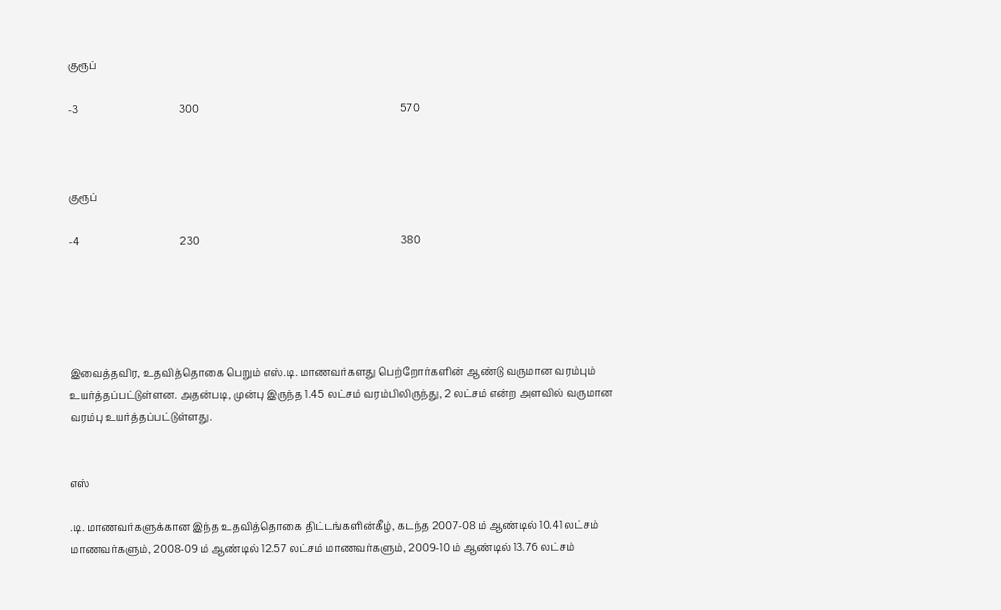குரூப்

-3                                        300                                                                                570



குரூப்

-4                                        230                                                                                380





இவைத்தவிர, உதவித்தொகை பெறும் எஸ்.டி. மாணவர்களது பெற்றோர்களின் ஆண்டு வருமான வரம்பும் உயர்த்தப்பட்டுள்ளன. அதன்படி, முன்பு இருந்த 1.45 லட்சம் வரம்பிலிருந்து, 2 லட்சம் என்ற அளவில் வருமான வரம்பு உயர்த்தப்பட்டுள்ளது.


எஸ்

.டி. மாணவர்களுக்கான இந்த உதவித்தொகை திட்டங்களின்கீழ், கடந்த 2007-08 ம் ஆண்டில் 10.41 லட்சம் மாணவர்களும், 2008-09 ம் ஆண்டில் 12.57 லட்சம் மாணவர்களும், 2009-10 ம் ஆண்டில் 13.76 லட்சம்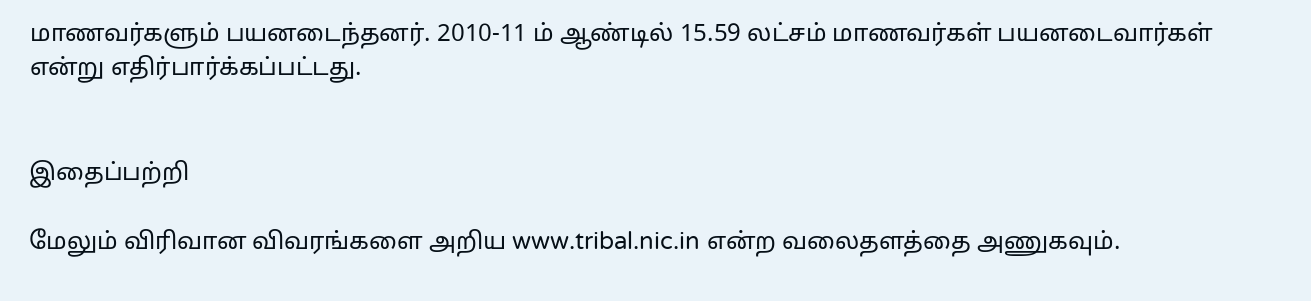மாணவர்களும் பயனடைந்தனர். 2010-11 ம் ஆண்டில் 15.59 லட்சம் மாணவர்கள் பயனடைவார்கள் என்று எதிர்பார்க்கப்பட்டது.


இதைப்பற்றி

மேலும் விரிவான விவரங்களை அறிய www.tribal.nic.in என்ற வலைதளத்தை அணுகவும்.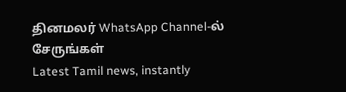தினமலர் WhatsApp Channel-ல் சேருங்கள்
Latest Tamil news, instantly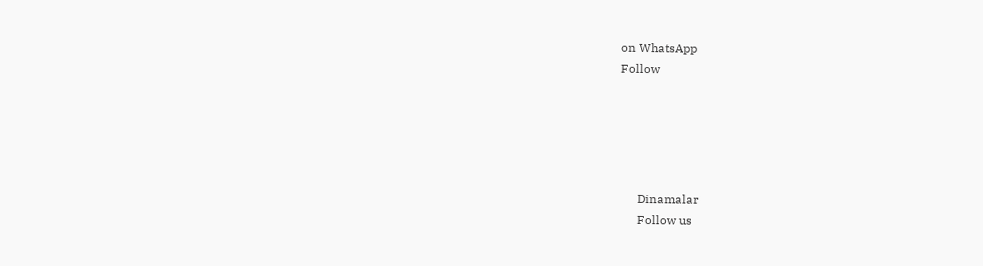on WhatsApp
Follow





      Dinamalar
      Follow us